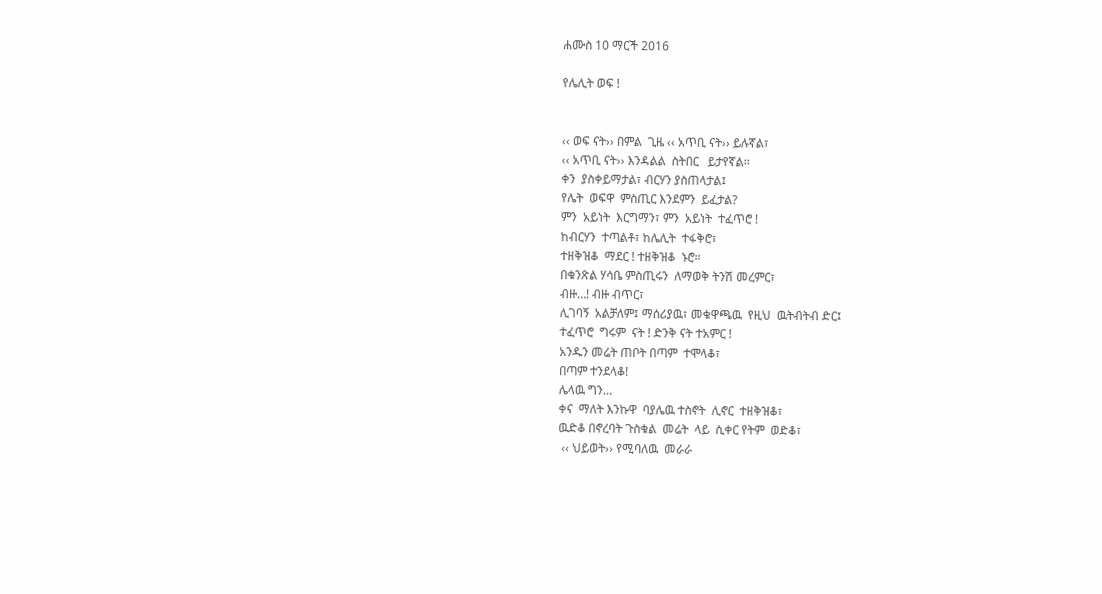ሐሙስ 10 ማርች 2016

የሌሊት ወፍ !


‹‹ ወፍ ናት›› በምል  ጊዜ ‹‹ አጥቢ ናት›› ይሉኛል፣
‹‹ አጥቢ ናት›› እንዳልል  ስትበር   ይታየኛል፡፡
ቀን  ያስቀይማታል፣ ብርሃን ያስጠላታል፤
የሌት  ወፍዋ  ምስጢር እንደምን  ይፈታል?
ምን  አይነት  እርግማን፣ ምን  አይነት  ተፈጥሮ !
ከብርሃን  ተጣልቶ፣ ከሌሊት  ተፋቅሮ፣
ተዘቅዝቆ  ማደር ! ተዘቅዝቆ  ኑሮ፡፡
በቁንጽል ሃሳቤ ምስጢሩን  ለማወቅ ትንሽ መረምር፣
ብዙ…! ብዙ ብጥር፣
ሊገባኝ  አልቻለም፤ ማሰሪያዉ፣ መቁዋጫዉ  የዚህ  ዉትብትብ ድር፤
ተፈጥሮ  ግሩም  ናት ! ድንቅ ናት ተአምር !
አንዱን መሬት ጠቦት በጣም  ተሞላቆ፣
በጣም ተንደላቆ!
ሌላዉ ግን…
ቀና  ማለት እንኩዋ  ባያሌዉ ተስኖት  ሊኖር  ተዘቅዝቆ፣
ዉድቆ በኖረባት ጉስቁል  መሬት  ላይ  ሲቀር የትም  ወድቆ፣
 ‹‹ ህይወት›› የሚባለዉ  መራራ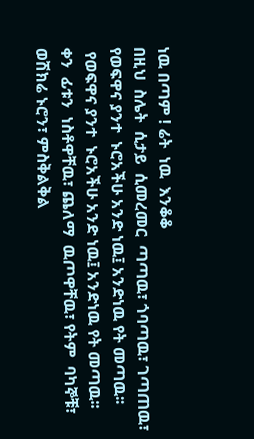ነዉ በጣም ! ሬት  ነዉ  እንቆቆ
በዚህ  ስሌት  ሲታይ  ሲመረመር  ጣጣዉ፣ ጎባጣዉ፣ ገጣጠዉ፣
የወፍዋና ያንተ  ኑሮአችሁ አንድ ነዉ፤ አንድነዉ የት መጣዉ፡፡
 የወፍዋና ያንተ  ኑሮአችሁ አንድ ነዉ፤ አንድነዉ የት መጣዉ፡፡
ቀን  ፊቱን  ነስቶዋቸዉ፣ ጨለማ  ዉጦዋቸዉ፣ የትም  ባካኞቹ፣
ወሽክሬ ኑሮን፣ ምስቅልቅል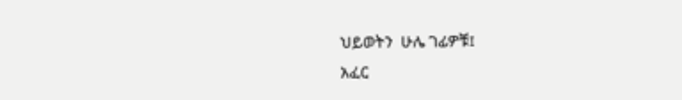ህይወትን  ሁሌ ገፊዎቹ፤
አፈር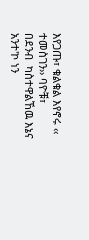እየጋጡ፣ ቁልቁል እየኖሩ ‹‹ ተመስገን›› ባዮቹ፣
በደንብ  ካስተዋልኸዉ እኔና  አንተ'ኮ ነን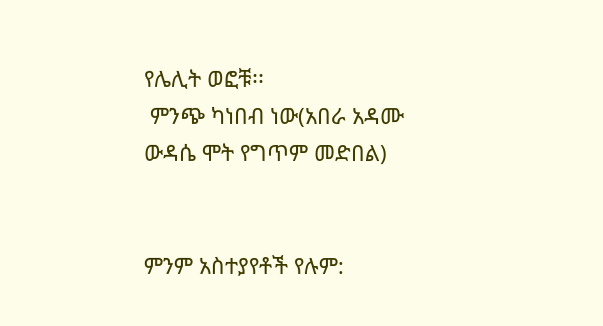የሌሊት ወፎቹ፡፡
 ምንጭ ካነበብ ነው(አበራ አዳሙ
ውዳሴ ሞት የግጥም መድበል)


ምንም አስተያየቶች የሉም: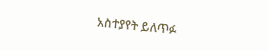አስተያየት ይለጥፉ